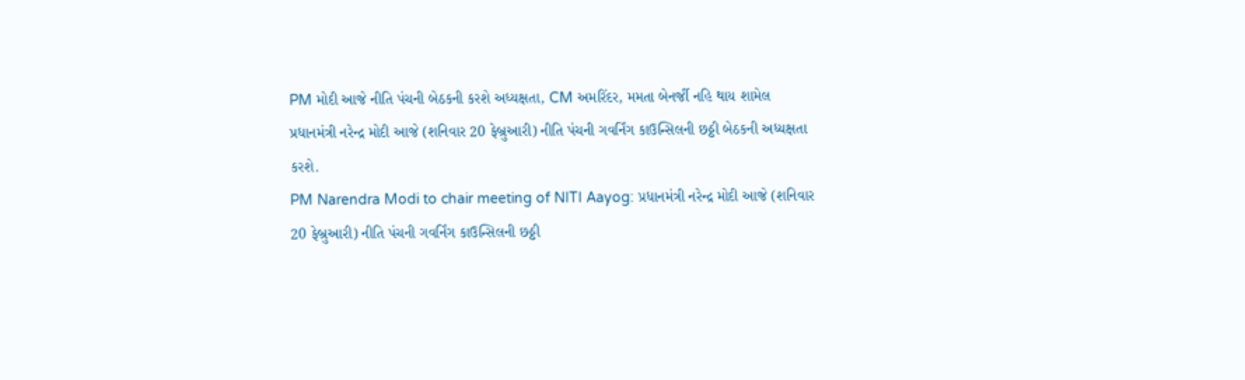PM મોદી આજે નીતિ પંચની બેઠકની કરશે અધ્યક્ષતા, CM અમરિંદર, મમતા બેનર્જી નહિ થાય શામેલ
પ્રધાનમંત્રી નરેન્દ્ર મોદી આજે (શનિવાર 20 ફેબ્રુઆરી) નીતિ પંચની ગવર્નિંગ કાઉન્સિલની છઠ્ઠી બેઠકની અધ્યક્ષતા કરશે.
PM Narendra Modi to chair meeting of NITI Aayog: પ્રધાનમંત્રી નરેન્દ્ર મોદી આજે (શનિવાર 20 ફેબ્રુઆરી) નીતિ પંચની ગવર્નિંગ કાઉન્સિલની છઠ્ઠી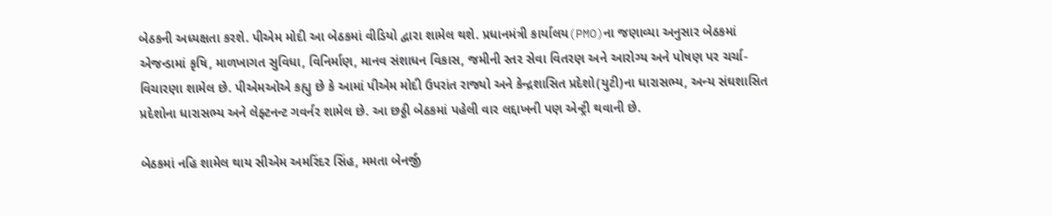બેઠકની અધ્યક્ષતા કરશે. પીએમ મોદી આ બેઠકમાં વીડિયો દ્વારા શામેલ થશે. પ્રધાનમંત્રી કાર્યાલય(PMO)ના જણાવ્યા અનુસાર બેઠકમાં એજન્ડામાં કૃષિ, માળખાગત સુવિધા, વિનિર્માણ, માનવ સંશાધન વિકાસ, જમીની સ્તર સેવા વિતરણ અને આરોગ્ય અને પોષણ પર ચર્ચા-વિચારણા શામેલ છે. પીએમઓએ કહ્યુ છે કે આમાં પીએમ મોદી ઉપરાંત રાજ્યો અને કેન્દ્રશાસિત પ્રદેશો(યુટી)ના ધારાસભ્ય, અન્ય સંઘશાસિત પ્રદેશોના ધારાસભ્ય અને લેફ્ટનન્ટ ગવર્નર શામેલ છે. આ છઠ્ઠી બેઠકમાં પહેલી વાર લદ્દાખની પણ એન્ટ્રી થવાની છે.

બેઠકમાં નહિ શામેલ થાય સીએમ અમરિંદર સિંહ, મમતા બેનર્જી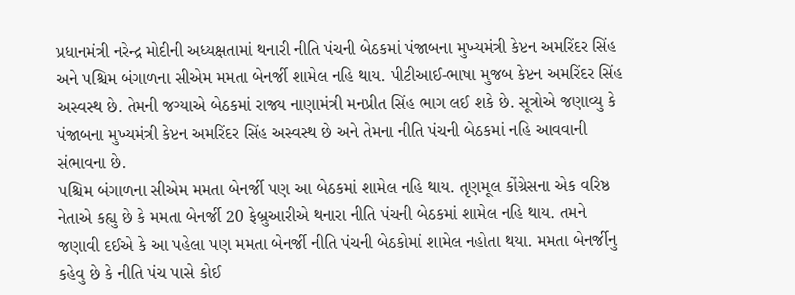પ્રધાનમંત્રી નરેન્દ્ર મોદીની અધ્યક્ષતામાં થનારી નીતિ પંચની બેઠકમાં પંજાબના મુખ્યમંત્રી કેપ્ટન અમરિંદર સિંહ અને પશ્ચિમ બંગાળના સીએમ મમતા બેનર્જી શામેલ નહિ થાય. પીટીઆઈ-ભાષા મુજબ કેપ્ટન અમરિંદર સિંહ અસ્વસ્થ છે. તેમની જગ્યાએ બેઠકમાં રાજ્ય નાણામંત્રી મનપ્રીત સિંહ ભાગ લઈ શકે છે. સૂત્રોએ જણાવ્યુ કે પંજાબના મુખ્યમંત્રી કેપ્ટન અમરિંદર સિંહ અસ્વસ્થ છે અને તેમના નીતિ પંચની બેઠકમાં નહિ આવવાની સંભાવના છે.
પશ્ચિમ બંગાળના સીએમ મમતા બેનર્જી પણ આ બેઠકમાં શામેલ નહિ થાય. તૃણમૂલ કોંગ્રેસના એક વરિષ્ઠ નેતાએ કહ્યુ છે કે મમતા બેનર્જી 20 ફેબ્રુઆરીએ થનારા નીતિ પંચની બેઠકમાં શામેલ નહિ થાય. તમને જણાવી દઈએ કે આ પહેલા પણ મમતા બેનર્જી નીતિ પંચની બેઠકોમાં શામેલ નહોતા થયા. મમતા બેનર્જીનુ કહેવુ છે કે નીતિ પંચ પાસે કોઈ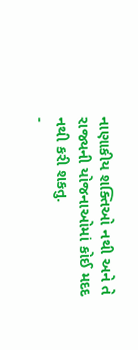નાણાકીય શક્તિઓ નથી અને તે રાજ્યની યોજનાઓમાં કોઈ મદદ નથી કરી શકતુ.
-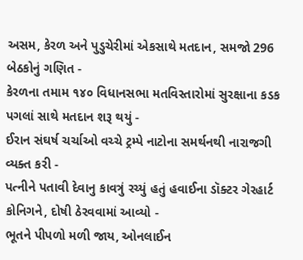અસમ, કેરળ અને પુડુચેરીમાં એકસાથે મતદાન, સમજો 296 બેઠકોનું ગણિત -
કેરળના તમામ ૧૪૦ વિધાનસભા મતવિસ્તારોમાં સુરક્ષાના કડક પગલાં સાથે મતદાન શરૂ થયું -
ઈરાન સંઘર્ષ ચર્ચાઓ વચ્ચે ટ્રમ્પે નાટોના સમર્થનથી નારાજગી વ્યક્ત કરી -
પત્નીને પતાવી દેવાનુ કાવત્રું રચ્યું હતું હવાઈના ડૉક્ટર ગેરહાર્ટ કોનિગને, દોષી ઠેરવવામાં આવ્યો -
ભૂતને પીપળો મળી જાય, ઓનલાઈન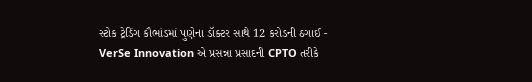સ્ટોક ટ્રેડિંગ કૌભાંડમાં પુણેના ડૉક્ટર સાથે 12 કરોડની ઠગાઈ -
VerSe Innovation એ પ્રસન્ના પ્રસાદની CPTO તરીકે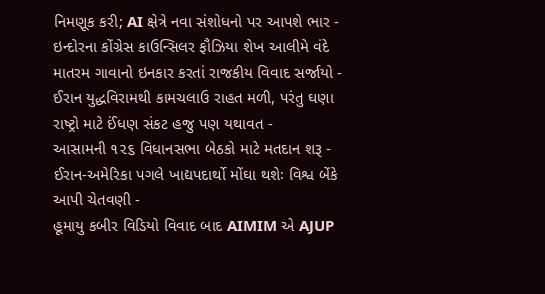નિમણૂક કરી; AI ક્ષેત્રે નવા સંશોધનો પર આપશે ભાર -
ઇન્દોરના કોંગ્રેસ કાઉન્સિલર ફૌઝિયા શેખ આલીમે વંદે માતરમ ગાવાનો ઇનકાર કરતાં રાજકીય વિવાદ સર્જાયો -
ઈરાન યુદ્ધવિરામથી કામચલાઉ રાહત મળી, પરંતુ ઘણા રાષ્ટ્રો માટે ઈંધણ સંકટ હજુ પણ યથાવત -
આસામની ૧૨૬ વિધાનસભા બેઠકો માટે મતદાન શરૂ -
ઈરાન-અમેરિકા પગલે ખાદ્યપદાર્થો મોંઘા થશેઃ વિશ્વ બેંકે આપી ચેતવણી -
હૂમાયુ કબીર વિડિયો વિવાદ બાદ AIMIM એ AJUP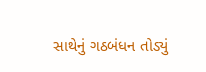સાથેનું ગઠબંધન તોડ્યું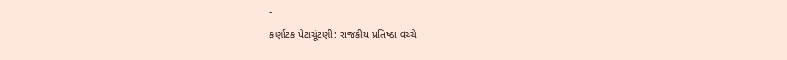-
કર્ણાટક પેટાચૂંટણી: રાજકીય પ્રતિષ્ઠા વચ્ચે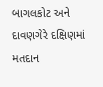બાગલકોટ અને દાવણગેરે દક્ષિણમાં મતદાન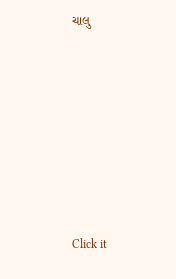ચાલુ












Click it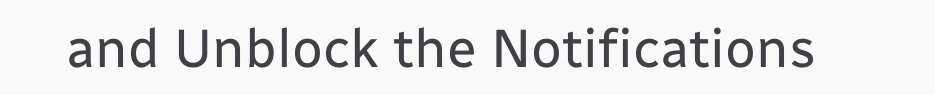and Unblock the Notifications